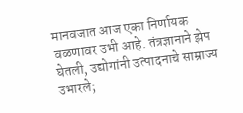मानवजात आज एका निर्णायक वळणावर उभी आहे. तंत्रज्ञानाने झेप घेतली, उद्योगांनी उत्पादनाचे साम्राज्य उभारले;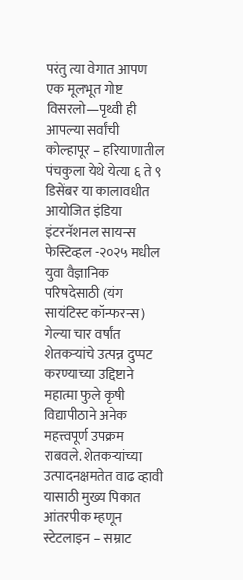परंतु त्या वेगात आपण एक मूलभूत गोष्ट विसरलो—पृथ्वी ही आपल्या सर्वांची
कोल्हापूर – हरियाणातील पंचकुला येथे येत्या ६ ते ९ डिसेंबर या कालावधीत आयोजित इंडिया इंटरनॅशनल सायन्स फेस्टिव्हल -२०२५ मधील युवा वैज्ञानिक परिषदेसाठी (यंग सायंटिस्ट कॉन्फरन्स)
गेल्या चार वर्षांत शेतकऱ्यांचे उत्पन्न दुप्पट करण्याच्या उद्दिष्टाने महात्मा फुले कृषी विद्यापीठाने अनेक महत्त्वपूर्ण उपक्रम राबवले. शेतकऱ्यांच्या उत्पादनक्षमतेत वाढ व्हावी यासाठी मुख्य पिकात आंतरपीक म्हणून
स्टेटलाइन – सम्राट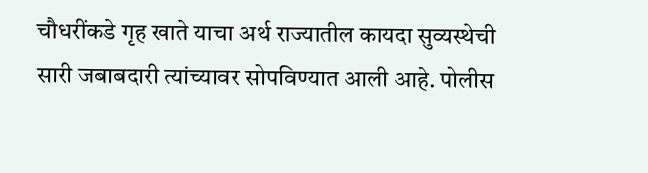चौधरींकडे गृह खाते याचा अर्थ राज्यातील कायदा सुव्यस्थेची सारी जबाबदारी त्यांच्यावर सोपविण्यात आली आहे. पोलीस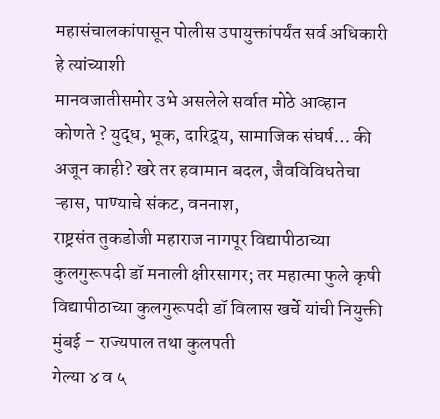महासंचालकांपासून पोलीस उपायुक्तांपर्यंत सर्व अधिकारी हे त्यांच्याशी
मानवजातीसमोर उभे असलेले सर्वात मोठे आव्हान कोणते ? युद्ध, भूक, दारिद्र्य, सामाजिक संघर्ष… की अजून काही? खरे तर हवामान बदल, जैवविविधतेचा ऱ्हास, पाण्याचे संकट, वननाश,
राष्ट्रसंत तुकडोजी महाराज नागपूर विद्यापीठाच्या कुलगुरूपदी डॉ मनाली क्षीरसागर; तर महात्मा फुले कृषी विद्यापीठाच्या कुलगुरूपदी डॉ विलास खर्चे यांची नियुक्ती मुंबई – राज्यपाल तथा कुलपती
गेल्या ४ व ५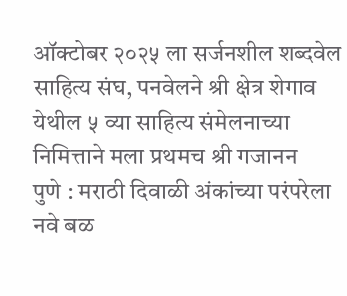ऑक्टोबर २०२५ ला सर्जनशील शब्दवेल साहित्य संघ, पनवेलने श्री क्षेत्र शेगाव येथील ५ व्या साहित्य संमेलनाच्या निमित्ताने मला प्रथमच श्री गजानन
पुणे : मराठी दिवाळी अंकांच्या परंपरेला नवे बळ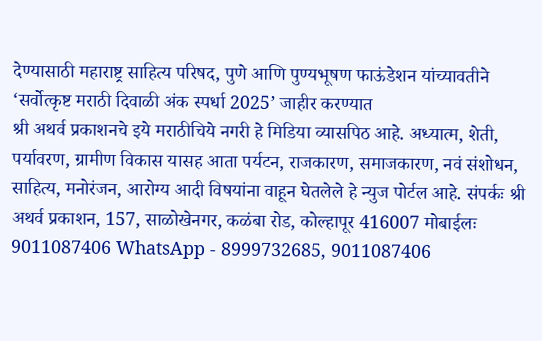देण्यासाठी महाराष्ट्र साहित्य परिषद, पुणे आणि पुण्यभूषण फाऊंडेशन यांच्यावतीने ‘सर्वोत्कृष्ट मराठी दिवाळी अंक स्पर्धा 2025’ जाहीर करण्यात
श्री अथर्व प्रकाशनचे इये मराठीचिये नगरी हे मिडिया व्यासपिठ आहे. अध्यात्म, शेती, पर्यावरण, ग्रामीण विकास यासह आता पर्यटन, राजकारण, समाजकारण, नवं संशोधन, साहित्य, मनोरंजन, आरोग्य आदी विषयांना वाहून घेतलेले हे न्युज पोर्टल आहे. संपर्कः श्री अथर्व प्रकाशन, 157, साळोखेनगर, कळंबा रोड, कोल्हापूर 416007 मोबाईलः 9011087406 WhatsApp - 8999732685, 9011087406